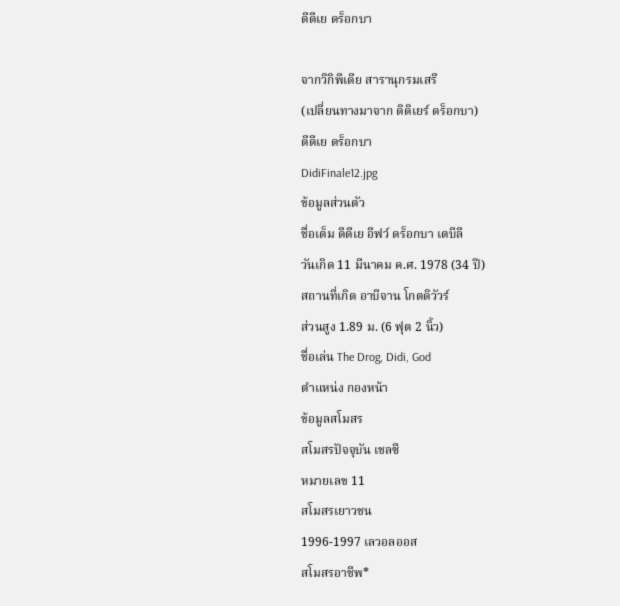ดีดีเย ดร็อกบา

จากวิกิพีเดีย สารานุกรมเสรี
(เปลี่ยนทางมาจาก ดิดิเยร์ ดร็อกบา)
ดีดีเย ดร็อกบา
DidiFinale12.jpg
ข้อมูลส่วนตัว
ชื่อเต็ม ดีดีเย อีฟว์ ดร็อกบา เตบีลี
วันเกิด 11 มีนาคม ค.ศ. 1978 (34 ปี)
สถานที่เกิด อาบีจาน โกตดิวัวร์
ส่วนสูง 1.89 ม. (6 ฟุต 2 นิ้ว)
ชื่อเล่น The Drog, Didi, God
ตำแหน่ง กองหน้า
ข้อมูลสโมสร
สโมสรปัจจุบัน เชลซี
หมายเลข 11
สโมสรเยาวชน
1996-1997 เลวอลออส
สโมสรอาชีพ*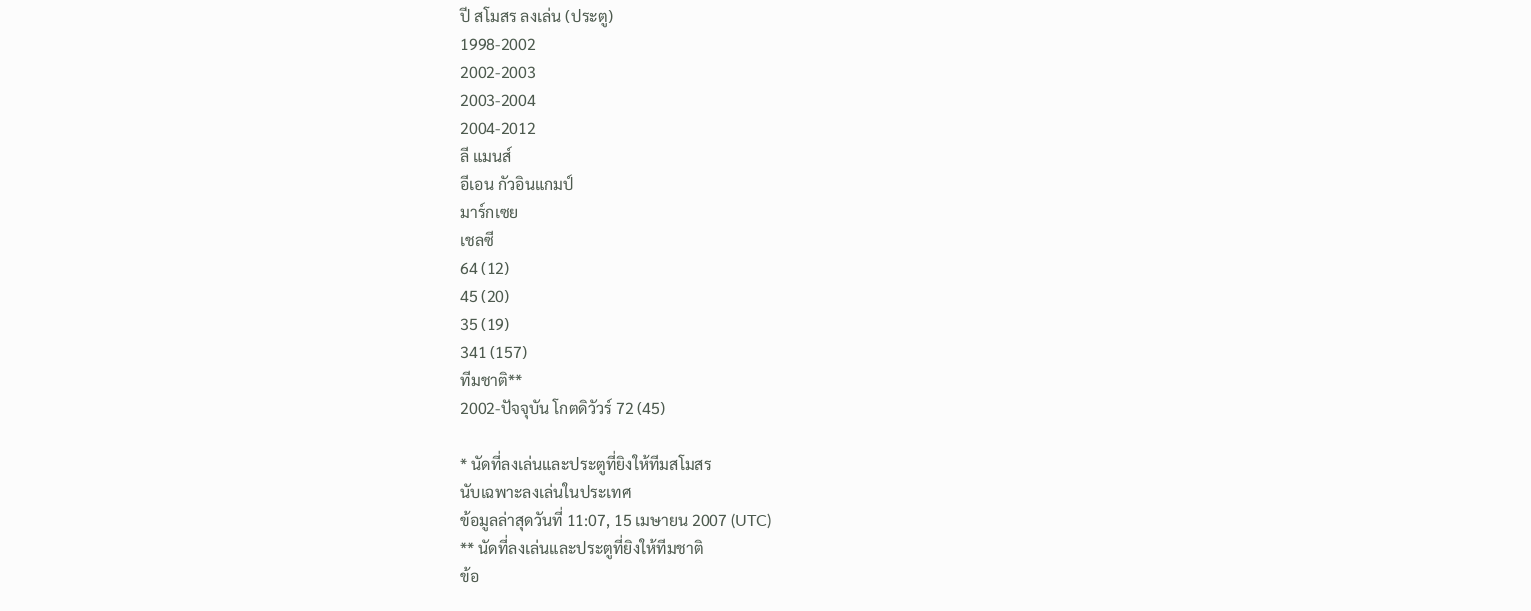ปี สโมสร ลงเล่น (ประตู)
1998-2002
2002-2003
2003-2004
2004-2012
ลี แมนส์
อีเอน กัวอินแกมป์
มาร์กเซย
เชลซี
64 (12)
45 (20)
35 (19)
341 (157)
ทีมชาติ**
2002-ปัจจุบัน โกตดิวัวร์ 72 (45)

* นัดที่ลงเล่นและประตูที่ยิงให้ทีมสโมสร
นับเฉพาะลงเล่นในประเทศ
ข้อมูลล่าสุดวันที่ 11:07, 15 เมษายน 2007 (UTC)
** นัดที่ลงเล่นและประตูที่ยิงให้ทีมชาติ
ข้อ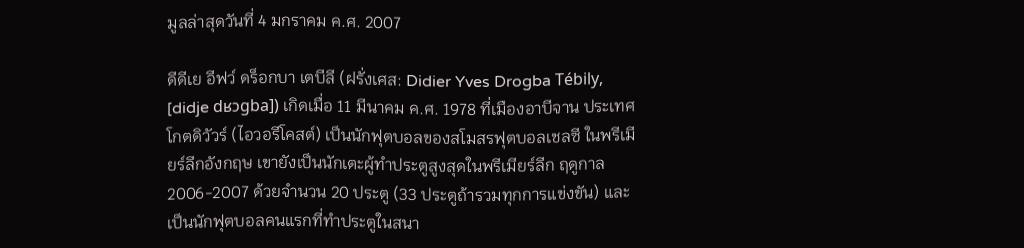มูลล่าสุดวันที่ 4 มกราคม ค.ศ. 2007

ดีดีเย อีฟว์ ดร็อกบา เตบีลี (ฝรั่งเศส: Didier Yves Drogba Tébily, [didje dʁɔɡba]) เกิดเมื่อ 11 มีนาคม ค.ศ. 1978 ที่เมืองอาบีจาน ประเทศโกตดิวัวร์ (ไอวอรีโคสต์) เป็นนักฟุตบอลของสโมสรฟุตบอลเชลซี ในพรีเมียร์ลีกอังกฤษ เขายังเป็นนักเตะผู้ทำประตูสูงสุดในพรีเมียร์ลีก ฤดูกาล 2006-2007 ด้วยจำนวน 20 ประตู (33 ประตูถ้ารวมทุกการแข่งขัน) และเป็นนักฟุตบอลคนแรกที่ทำประตูในสนา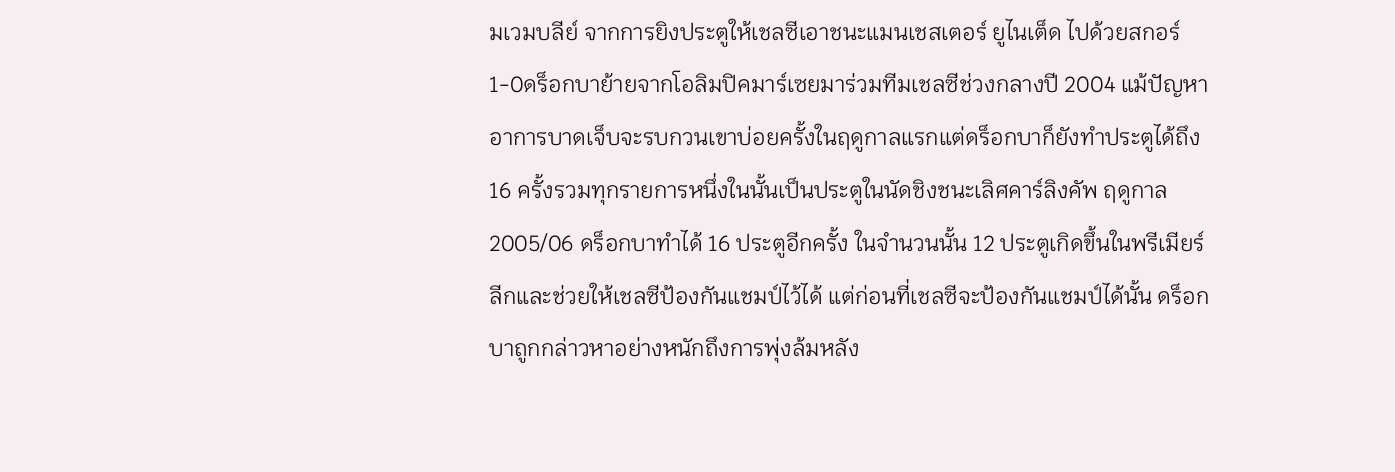มเวมบลีย์ จากการยิงประตูให้เชลซีเอาชนะแมนเชสเตอร์ ยูไนเต็ด ไปด้วยสกอร์ 1-0ดร็อกบาย้ายจากโอลิมปิคมาร์เซยมาร่วมทีมเชลซีช่วงกลางปี 2004 แม้ปัญหาอาการบาดเจ็บจะรบกวนเขาบ่อยครั้งในฤดูกาลแรกแต่ดร็อกบาก็ยังทำประตูได้ถึง 16 ครั้งรวมทุกรายการหนึ่งในนั้นเป็นประตูในนัดชิงชนะเลิศคาร์ลิงคัพ ฤดูกาล 2005/06 ดร็อกบาทำได้ 16 ประตูอีกครั้ง ในจำนวนนั้น 12 ประตูเกิดขึ้นในพรีเมียร์ลีกและช่วยให้เชลซีป้องกันแชมป์ไว้ได้ แต่ก่อนที่เชลซีจะป้องกันแชมป์ได้นั้น ดร็อกบาถูกกล่าวหาอย่างหนักถึงการพุ่งล้มหลัง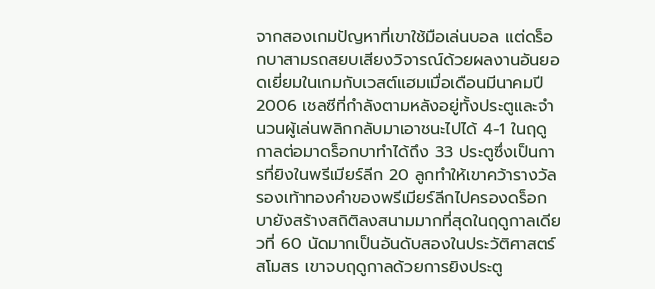จากสองเกมปัญหาที่เขาใช้มือเล่นบอล แต่ดร็อกบาสามรถสยบเสียงวิจารณ์ด้วยผลงานอันยอดเยี่ยมในเกมกับเวสต์แฮมเมื่อเดือนมีนาคมปี 2006 เชลซีที่กำลังตามหลังอยู่ทั้งประตูและจำนวนผู้เล่นพลิกกลับมาเอาชนะไปได้ 4-1 ในฤดูกาลต่อมาดร็อกบาทำได้ถึง 33 ประตูซึ่งเป็นการที่ยิงในพรีเมียร์ลีก 20 ลูกทำให้เขาคว้ารางวัลรองเท้าทองคำของพรีเมียร์ลีกไปครองดร็อกบายังสร้างสถิติลงสนามมากที่สุดในฤดูกาลเดียวที่ 60 นัดมากเป็นอันดับสองในประวัติศาสตร์สโมสร เขาจบฤดูกาลด้วยการยิงประตู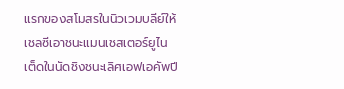แรกของสโมสรในนิวเวมบลีย์ให้เชลซีเอาชนะแมนเชสเตอร์ยูไนเต็ดในนัดชิงชนะเลิศเอฟเอคัพปี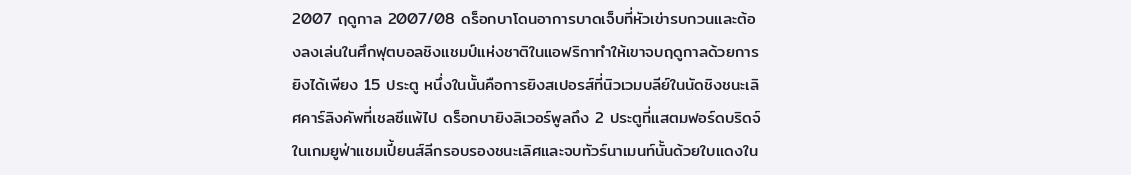2007 ฤดูกาล 2007/08 ดร็อกบาโดนอาการบาดเจ็บที่หัวเข่ารบกวนและต้องลงเล่นในศึกฟุตบอลชิงแชมป์แห่งชาติในแอฟริกาทำให้เขาจบฤดูกาลด้วยการยิงได้เพียง 15 ประตู หนึ่งในนั้นคือการยิงสเปอรส์ที่นิวเวมบลีย์ในนัดชิงชนะเลิศคาร์ลิงคัพที่เชลซีแพ้ไป ดร็อกบายิงลิเวอร์พูลถึง 2 ประตูที่แสตมฟอร์ดบริดจ์ในเกมยูฟ่าแชมเปี้ยนส์ลีกรอบรองชนะเลิศและจบทัวร์นาเมนท์นั้นด้วยใบแดงใน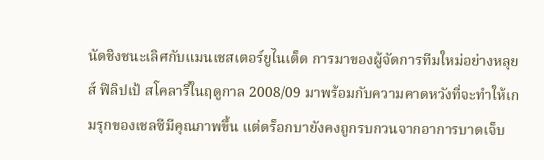นัดชิงชนะเลิศกับแมนเชสเตอร์ยูไนเต็ด การมาของผู้จัดการทีมใหม่อย่างหลุยส์ ฟิลิปเป้ สโคลารี่ในฤดูกาล 2008/09 มาพร้อมกับความคาดหวังที่จะทำให้เกมรุกของเชลซีมีคุณภาพขึ้น แต่ดร็อกบายังคงถูกรบกวนจากอาการบาดเจ็บ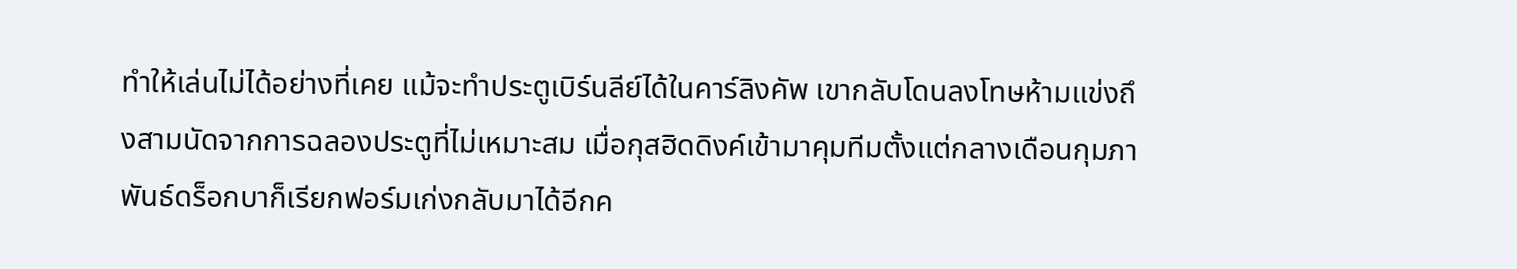ทำให้เล่นไม่ได้อย่างที่เคย แม้จะทำประตูเบิร์นลีย์ได้ในคาร์ลิงคัพ เขากลับโดนลงโทษห้ามแข่งถึงสามนัดจากการฉลองประตูที่ไม่เหมาะสม เมื่อกุสฮิดดิงค์เข้ามาคุมทีมตั้งแต่กลางเดือนกุมภาพันธ์ดร็อกบาก็เรียกฟอร์มเก่งกลับมาได้อีกค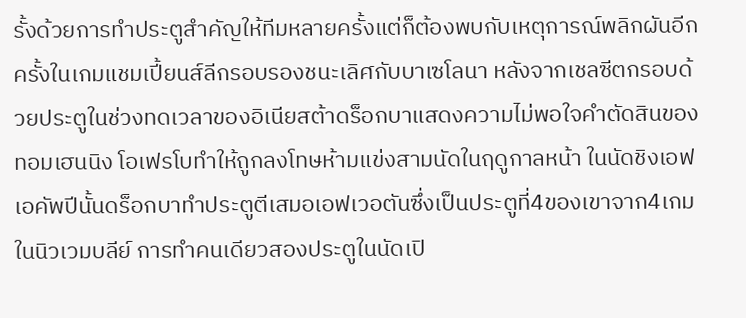รั้งด้วยการทำประตูสำคัญให้ทีมหลายครั้งแต่ก็ต้องพบกับเหตุการณ์พลิกผันอีกครั้งในเกมแชมเปี้ยนส์ลีกรอบรองชนะเลิศกับบาเซโลนา หลังจากเชลซีตกรอบด้วยประตูในช่วงทดเวลาของอิเนียสต้าดร็อกบาแสดงความไม่พอใจคำตัดสินของทอมเฮนนิง โอเฟรโบทำให้ถูกลงโทษห้ามแข่งสามนัดในฤดูกาลหน้า ในนัดชิงเอฟเอคัพปีนั้นดร็อกบาทำประตูตีเสมอเอฟเวอตันซึ่งเป็นประตูที่4ของเขาจาก4เกมในนิวเวมบลีย์ การทำคนเดียวสองประตูในนัดเปิ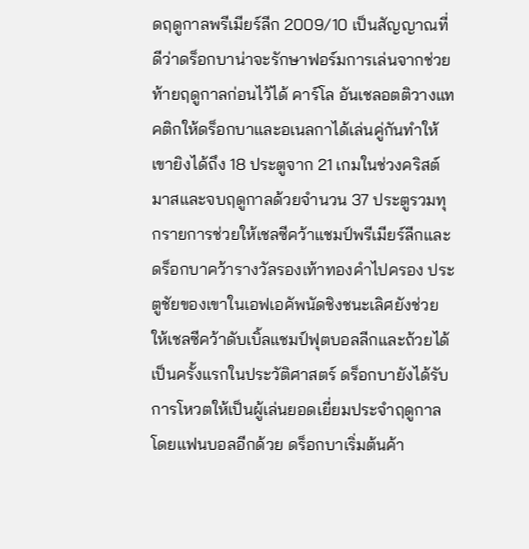ดฤดูกาลพรีเมียร์ลีก 2009/10 เป็นสัญญาณที่ดีว่าดร็อกบาน่าจะรักษาฟอร์มการเล่นจากช่วยท้ายฤดูกาลก่อนไว้ได้ คาร์โล อันเชลอตติวางแทคติกให้ดร็อกบาและอเนลกาได้เล่นคู่กันทำให้เขายิงได้ถึง 18 ประตูจาก 21 เกมในช่วงคริสต์มาสและจบฤดูกาลด้วยจำนวน 37 ประตูรวมทุกรายการช่วยให้เชลซีคว้าแชมป์พรีเมียร์ลีกและดร็อกบาคว้ารางวัลรองเท้าทองคำไปครอง ประตูชัยของเขาในเอฟเอคัพนัดชิงชนะเลิศยังช่วยให้เชลซีคว้าดับเบิ้ลแชมป์ฟุตบอลลีกและถ้วยได้เป็นครั้งแรกในประวัติศาสตร์ ดร็อกบายังได้รับการโหวตให้เป็นผู้เล่นยอดเยี่ยมประจำฤดูกาลโดยแฟนบอลอีกด้วย ดร็อกบาเริ่มต้นค้า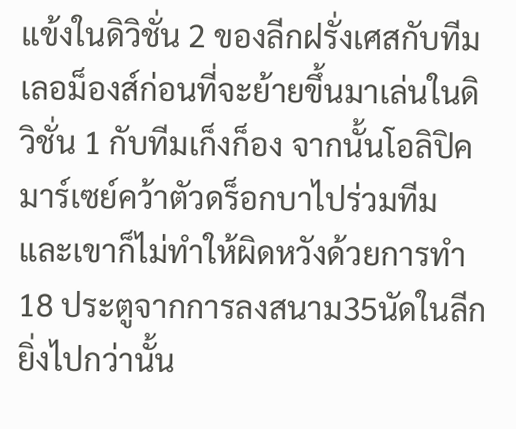แข้งในดิวิชั่น 2 ของลีกฝรั่งเศสกับทีมเลอม็องส์ก่อนที่จะย้ายขึ้นมาเล่นในดิวิชั่น 1 กับทีมเก็งก็อง จากนั้นโอลิปิคมาร์เซย์คว้าตัวดร็อกบาไปร่วมทีมและเขาก็ไม่ทำให้ผิดหวังด้วยการทำ 18 ประตูจากการลงสนาม35นัดในลีก ยิ่งไปกว่านั้น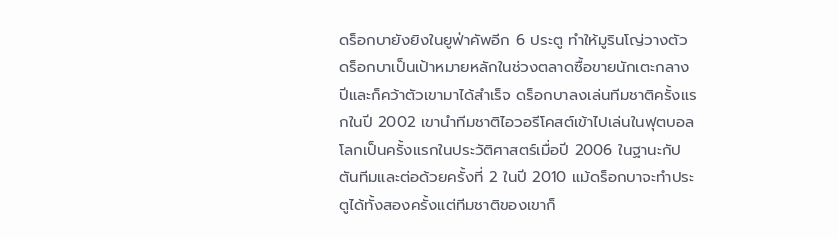ดร็อกบายังยิงในยูฟ่าคัพอีก 6 ประตู ทำให้มูรินโญ่วางตัวดร็อกบาเป็นเป้าหมายหลักในช่วงตลาดซื้อขายนักเตะกลางปีและก็คว้าตัวเขามาได้สำเร็จ ดร็อกบาลงเล่นทีมชาติครั้งแรกในปี 2002 เขานำทีมชาติไอวอรีโคสต์เข้าไปเล่นในฟุตบอลโลกเป็นครั้งแรกในประวัติศาสตร์เมื่อปี 2006 ในฐานะกัปตันทีมและต่อด้วยครั้งที่ 2 ในปี 2010 แม้ดร็อกบาจะทำประตูได้ทั้งสองครั้งแต่ทีมชาติของเขาก็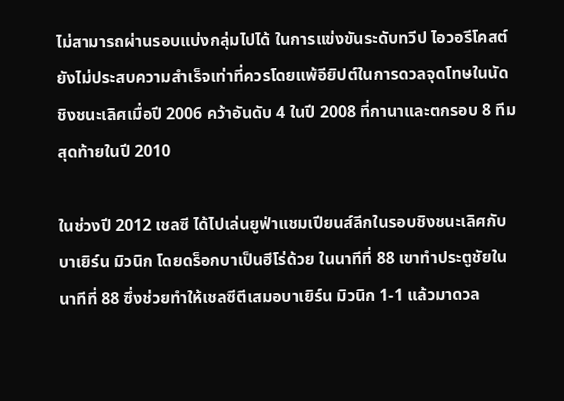ไม่สามารถผ่านรอบแบ่งกลุ่มไปได้ ในการแข่งขันระดับทวีป ไอวอรีโคสต์ยังไม่ประสบความสำเร็จเท่าที่ควรโดยแพ้อียิปต์ในการดวลจุดโทษในนัดชิงชนะเลิศเมื่อปี 2006 คว้าอันดับ 4 ในปี 2008 ที่กานาและตกรอบ 8 ทีมสุดท้ายในปี 2010

ในช่วงปี 2012 เชลซี ได้ไปเล่นยูฟ่าแชมเปียนส์ลีกในรอบชิงชนะเลิศกับ บาเยิร์น มิวนิก โดยดร็อกบาเป็นฮีโร่ด้วย ในนาทีที่ 88 เขาทำประตูชัยในนาทีที่ 88 ซึ่งช่วยทำให้เชลซีตีเสมอบาเยิร์น มิวนิก 1-1 แล้วมาดวล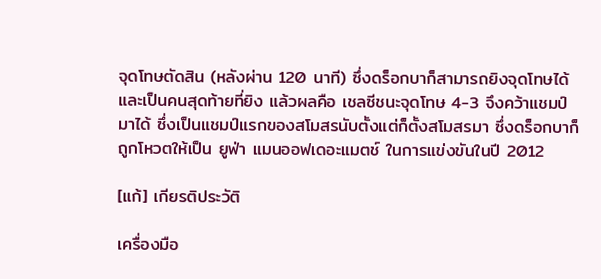จุดโทษตัดสิน (หลังผ่าน 120 นาที) ซึ่งดร็อกบาก็สามารถยิงจุดโทษได้และเป็นคนสุดท้ายที่ยิง แล้วผลคือ เชลซีชนะจุดโทษ 4-3 จึงคว้าแชมป์มาได้ ซึ่งเป็นแชมป์แรกของสโมสรนับตั้งแต่ก็ตั้งสโมสรมา ซึ่งดร็อกบาก็ถูกโหวตให้เป็น ยูฟ่า แมนออฟเดอะแมตช์ ในการแข่งขันในปี 2012

[แก้] เกียรติประวัติ

เครื่องมือ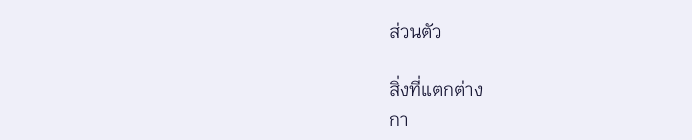ส่วนตัว

สิ่งที่แตกต่าง
กา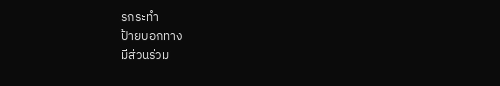รกระทำ
ป้ายบอกทาง
มีส่วนร่วม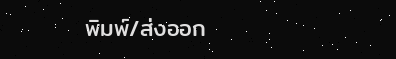พิมพ์/ส่งออก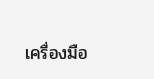เครื่องมือ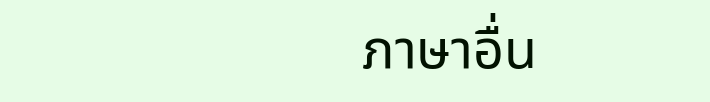ภาษาอื่น